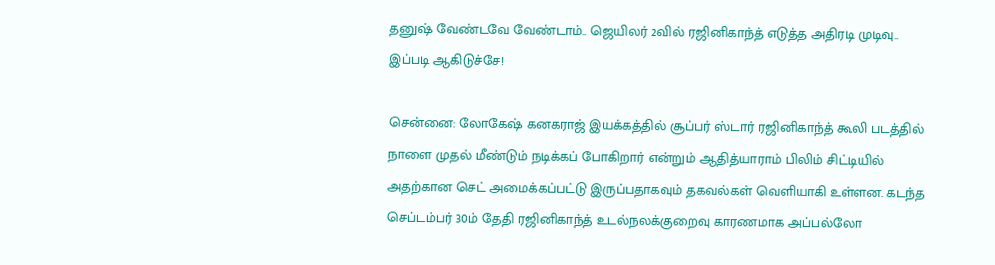தனுஷ் வேண்டவே வேண்டாம்.. ஜெயிலர் 2வில் ரஜினிகாந்த் எடுத்த அதிரடி முடிவு.. இப்படி ஆகிடுச்சே!

சென்னை: லோகேஷ் கனகராஜ் இயக்கத்தில் சூப்பர் ஸ்டார் ரஜினிகாந்த் கூலி படத்தில் நாளை முதல் மீண்டும் நடிக்கப் போகிறார் என்றும் ஆதித்யாராம் பிலிம் சிட்டியில் அதற்கான செட் அமைக்கப்பட்டு இருப்பதாகவும் தகவல்கள் வெளியாகி உள்ளன. கடந்த செப்டம்பர் 30ம் தேதி ரஜினிகாந்த் உடல்நலக்குறைவு காரணமாக அப்பல்லோ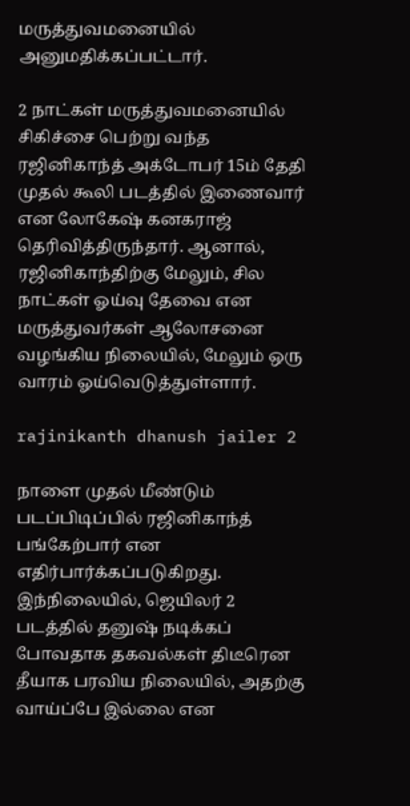மருத்துவமனையில் அனுமதிக்கப்பட்டார்.

2 நாட்கள் மருத்துவமனையில் சிகிச்சை பெற்று வந்த ரஜினிகாந்த் அக்டோபர் 15ம் தேதி முதல் கூலி படத்தில் இணைவார் என லோகேஷ் கனகராஜ் தெரிவித்திருந்தார். ஆனால், ரஜினிகாந்திற்கு மேலும், சில நாட்கள் ஓய்வு தேவை என மருத்துவர்கள் ஆலோசனை வழங்கிய நிலையில், மேலும் ஒரு வாரம் ஓய்வெடுத்துள்ளார்.

rajinikanth dhanush jailer 2

நாளை முதல் மீண்டும் படப்பிடிப்பில் ரஜினிகாந்த் பங்கேற்பார் என எதிர்பார்க்கப்படுகிறது. இந்நிலையில், ஜெயிலர் 2 படத்தில் தனுஷ் நடிக்கப் போவதாக தகவல்கள் திடீரென தீயாக பரவிய நிலையில், அதற்கு வாய்ப்பே இல்லை என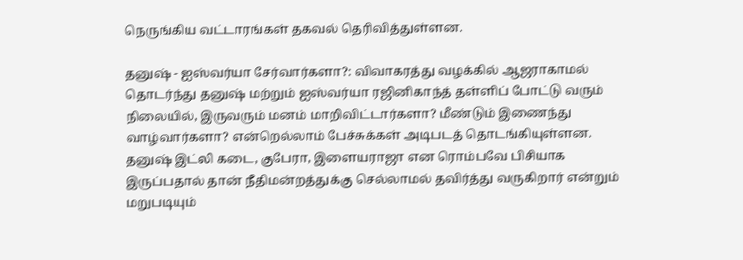நெருங்கிய வட்டாரங்கள் தகவல் தெரிவித்துள்ளன.

தனுஷ் - ஐஸ்வர்யா சேர்வார்களா?: விவாகரத்து வழக்கில் ஆஜராகாமல் தொடர்ந்து தனுஷ் மற்றும் ஐஸ்வர்யா ரஜினிகாந்த் தள்ளிப் போட்டு வரும் நிலையில், இருவரும் மனம் மாறிவிட்டார்களா? மீண்டும் இணைந்து வாழ்வார்களா? என்றெல்லாம் பேச்சுக்கள் அடிபடத் தொடங்கியுள்ளன. தனுஷ் இட்லி கடை, குபேரா, இளையராஜா என ரொம்பவே பிசியாக இருப்பதால் தான் நீதிமன்றத்துக்கு செல்லாமல் தவிர்த்து வருகிறார் என்றும் மறுபடியும்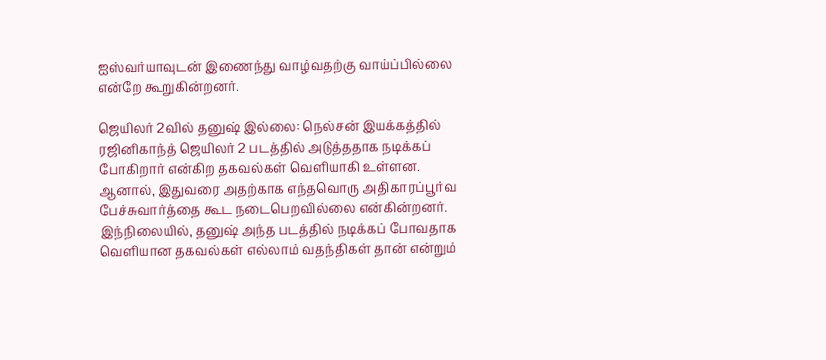ஐஸ்வர்யாவுடன் இணைந்து வாழ்வதற்கு வாய்ப்பில்லை என்றே கூறுகின்றனர்.

ஜெயிலர் 2வில் தனுஷ் இல்லை: நெல்சன் இயக்கத்தில் ரஜினிகாந்த் ஜெயிலர் 2 படத்தில் அடுத்ததாக நடிக்கப் போகிறார் என்கிற தகவல்கள் வெளியாகி உள்ளன. ஆனால், இதுவரை அதற்காக எந்தவொரு அதிகாரப்பூர்வ பேச்சுவார்த்தை கூட நடைபெறவில்லை என்கின்றனர். இந்நிலையில், தனுஷ் அந்த படத்தில் நடிக்கப் போவதாக வெளியான தகவல்கள் எல்லாம் வதந்திகள் தான் என்றும்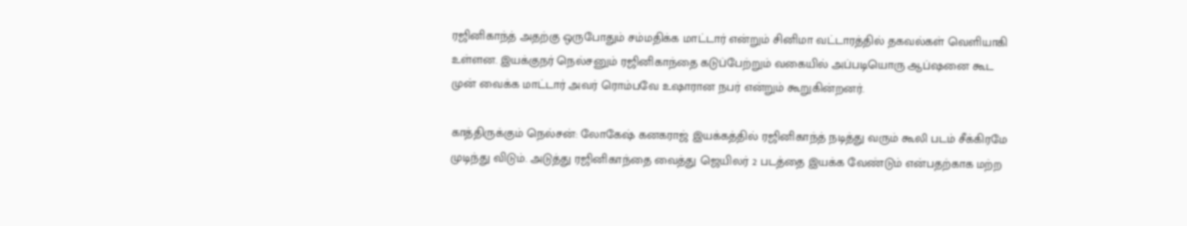ரஜினிகாந்த் அதற்கு ஒருபோதும் சம்மதிக்க மாட்டார் என்றும் சினிமா வட்டாரத்தில் தகவல்கள் வெளியாகி உள்ளன. இயக்குநர் நெல்சனும் ரஜினிகாந்தை கடுப்பேற்றும் வகையில் அப்படியொரு ஆப்ஷனை கூட முன் வைக்க மாட்டார் அவர் ரொம்பவே உஷாரான நபர் என்றும் கூறுகின்றனர்.

காத்திருக்கும் நெல்சன்: லோகேஷ் கனகராஜ் இயக்கத்தில் ரஜினிகாந்த் நடித்து வரும் கூலி படம் சீக்கிரமே முடிந்து விடும். அடுத்து ரஜினிகாந்தை வைத்து ஜெயிலர் 2 படத்தை இயக்க வேண்டும் என்பதற்காக மற்ற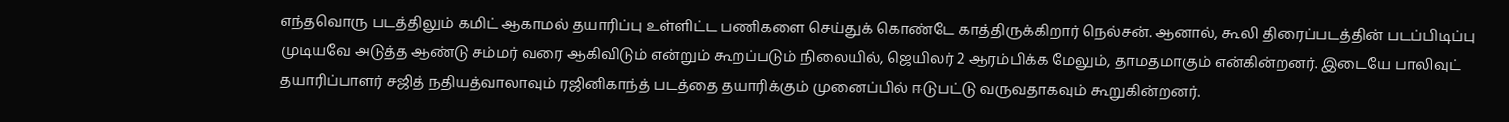எந்தவொரு படத்திலும் கமிட் ஆகாமல் தயாரிப்பு உள்ளிட்ட பணிகளை செய்துக் கொண்டே காத்திருக்கிறார் நெல்சன். ஆனால், கூலி திரைப்படத்தின் படப்பிடிப்பு முடியவே அடுத்த ஆண்டு சம்மர் வரை ஆகிவிடும் என்றும் கூறப்படும் நிலையில், ஜெயிலர் 2 ஆரம்பிக்க மேலும், தாமதமாகும் என்கின்றனர். இடையே பாலிவுட் தயாரிப்பாளர் சஜித் நதியத்வாலாவும் ரஜினிகாந்த் படத்தை தயாரிக்கும் முனைப்பில் ஈடுபட்டு வருவதாகவும் கூறுகின்றனர்.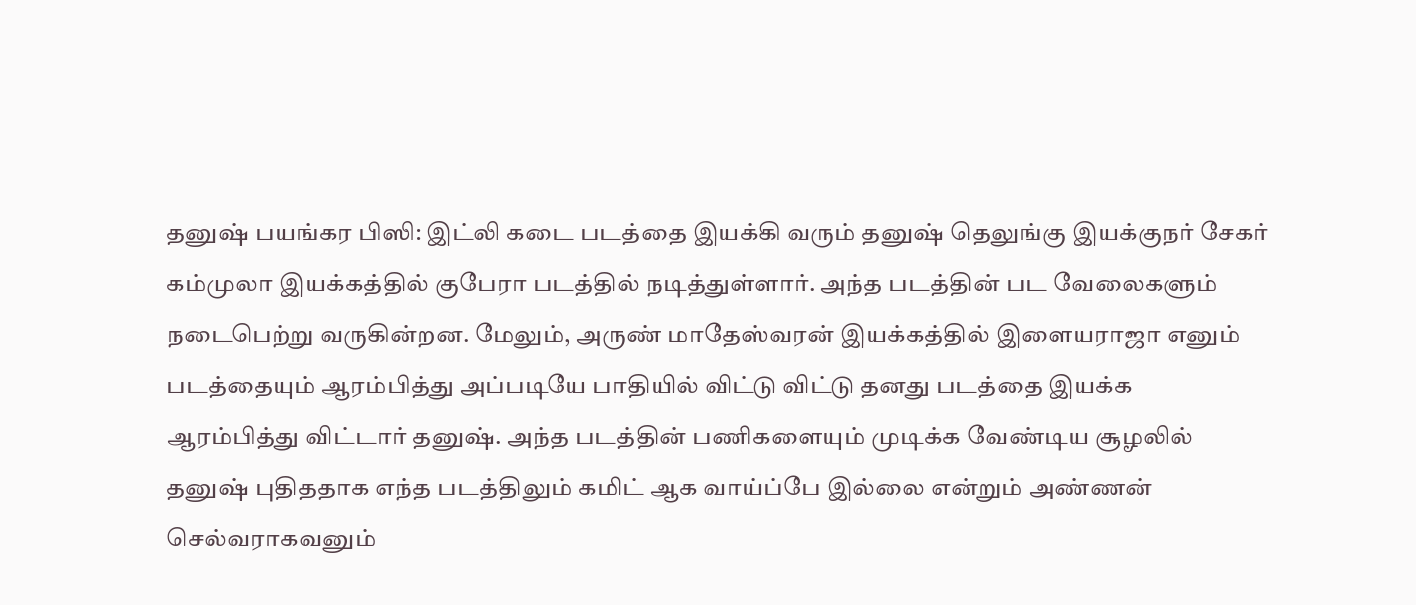தனுஷ் பயங்கர பிஸி: இட்லி கடை படத்தை இயக்கி வரும் தனுஷ் தெலுங்கு இயக்குநர் சேகர் கம்முலா இயக்கத்தில் குபேரா படத்தில் நடித்துள்ளார். அந்த படத்தின் பட வேலைகளும் நடைபெற்று வருகின்றன. மேலும், அருண் மாதேஸ்வரன் இயக்கத்தில் இளையராஜா எனும் படத்தையும் ஆரம்பித்து அப்படியே பாதியில் விட்டு விட்டு தனது படத்தை இயக்க ஆரம்பித்து விட்டார் தனுஷ். அந்த படத்தின் பணிகளையும் முடிக்க வேண்டிய சூழலில் தனுஷ் புதிததாக எந்த படத்திலும் கமிட் ஆக வாய்ப்பே இல்லை என்றும் அண்ணன் செல்வராகவனும்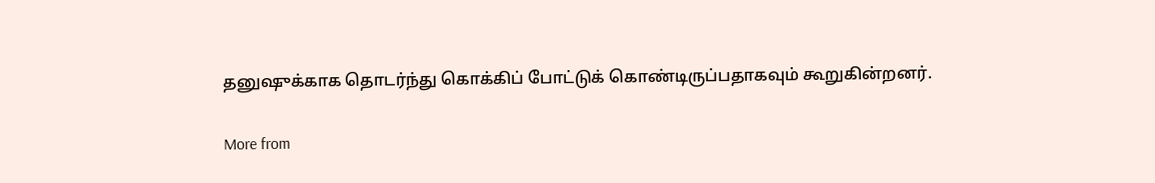தனுஷுக்காக தொடர்ந்து கொக்கிப் போட்டுக் கொண்டிருப்பதாகவும் கூறுகின்றனர்.

More from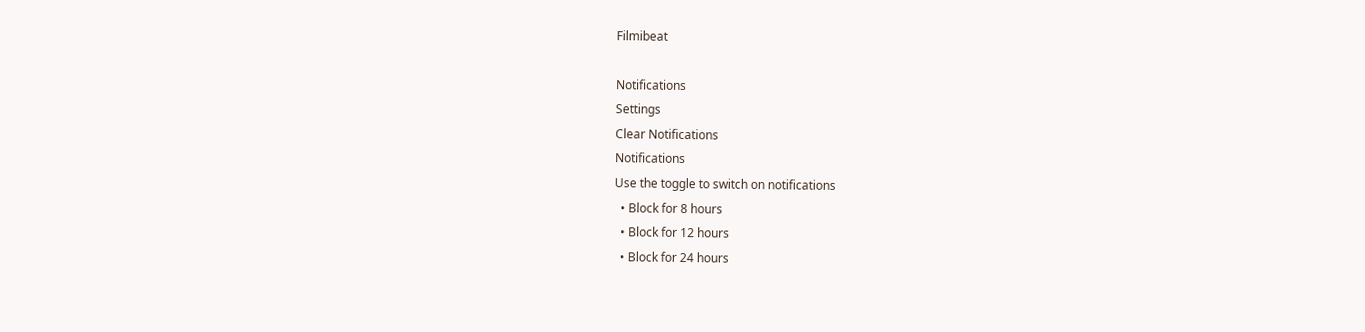Filmibeat

Notifications
Settings
Clear Notifications
Notifications
Use the toggle to switch on notifications
  • Block for 8 hours
  • Block for 12 hours
  • Block for 24 hours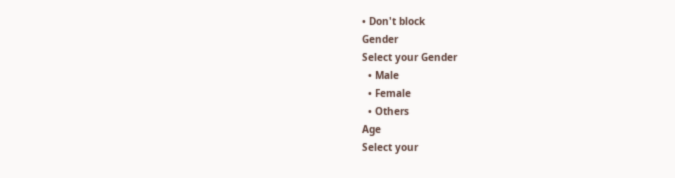• Don't block
Gender
Select your Gender
  • Male
  • Female
  • Others
Age
Select your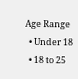Age Range
  • Under 18
  • 18 to 25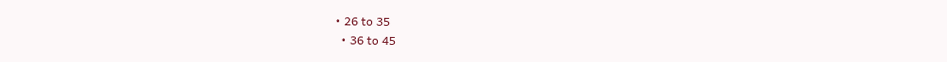• 26 to 35
  • 36 to 45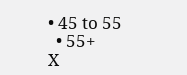• 45 to 55
  • 55+
X